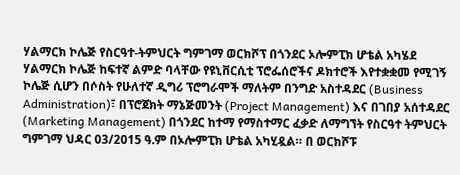ሃልማርክ ኮሌጅ የስርዓተ-ትምህርት ግምገማ ወርክሾፕ በጎንደር ኦሎምፒክ ሆቴል አካሄደ
ሃልማርክ ኮሌጅ ከፍተኛ ልምድ ባላቸው የዩኒቨርሲቲ ፕሮፌሰሮችና ዶክተሮች እየተቋቋመ የሚገኝ ኮሌጅ ሲሆን በሶስት የሁለተኛ ዲግሪ ፕሮግራሞች ማለትም በንግድ አስተዳደር (Business Administration)፣ በፕሮጀክት ማኔጅመንት (Project Management) እና በገበያ አሰተዳደር (Marketing Management) በጎንደር ከተማ የማስተማር ፈቃድ ለማግኘት የስርዓተ ትምህርት ግምገማ ህዳር 03/2015 ዓ.ም በኦሎምፒክ ሆቴል አካሂዷል። በ ወርክሾፑ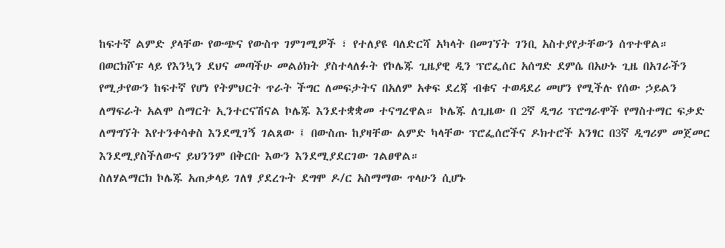ከፍተኛ ልምድ ያላቸው የውጭና የውስጥ ገምገሚዎች ፣ የተለያዩ ባለድርሻ አካላት በመገኘት ገንቢ አስተያየታቸውን ሰጥተዋል።
በወርክሾፑ ላይ የእንኳን ደህና መጣችሁ መልዕክት ያስተላለፉት የኮሌጁ ጊዜያዊ ዲን ፕሮፌሰር አሰግድ ደምሴ በአሁኑ ጊዜ በአገራችን የሚታየውን ከፍተኛ የሆነ የትምህርት ጥራት ችግር ለመፍታትና በአለም አቀፍ ደረጃ ብቁና ተወዳደሪ መሆን የሚችሉ የሰው ኃይልን ለማፍራት አልሞ ስማርት ኢንተርናሽናል ኮሌጁ እንደተቋቋመ ተናግረዋል። ኮሌጁ ለጊዜው በ 2ኛ ዲግሪ ፕሮግራሞች የማስተማር ፍቃድ ለማግኘት እየተንቀሳቀስ እንደሚገኝ ገልጸው ፤ በውስጡ ከያዛቸው ልምድ ካላቸው ፕሮፌሰሮችና ዶክተሮች አንፃር በ3ኛ ዲግሪም መጀመር እንደሚያስችለውና ይህንንም በቅርቡ እውን እንደሚያደርገው ገልፀዋል።
ስለሃልማርክ ኮሌጁ አጠቃላይ ገለፃ ያደረጉት ደግሞ ዶ/ር አስማማው ጥላሁን ሲሆኑ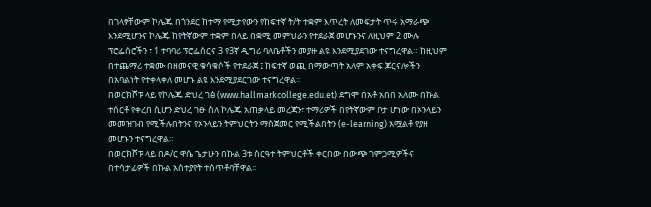በገላፃቸውም ኮሌጁ በጎንደር ከተማ የሚታየውን የከፍተኛ ት/ት ተቋም እጥረት ለመፍታት ጥሩ አማራጭ እንደሚሆንና ኮሌጁ ከየትኛውም ተቋም በላይ በቋሚ መምህራን የተደራጀ መሆኑንና ለዚህም 2 ሙሉ ፕሮፌሰሮችን ፣ 1 ተባባሪ ፕሮፌሰርና 3 የ3ኛ ዲግሪ ባለቤቶችን መያዙ ልዩ እንደሚያደገው ተናግረዋል። ከዚህም በተጨማሪ ተቋሙ በዘመናዊ ቁሳቁሶች የተደራጀ ፤ ከፍተኛ ወጪ በማውጣት አለም አቀፍ ጆርናሎችን በአባልነት የተቀላቀለ መሆኑ ልዩ እንደሚያደርገው ተናግረዋል፡፡
በወርክሾፑ ላይ የኮሌጁ ድህረ ገፅ (www.hallmarkcollege.edu.et) ደግሞ በአቶ አበበ አለሙ በኩል ተሰርቶ የቀረበ ሲሆን ድህረ ገፁ ስለ ኮሌጁ አጠቃላይ መረጃን፣ ተማሪዎች በየትኛውም ቦታ ሆነው በኦንላይን መመዝገብ የሚችሉበትንና የኦንላይን ትምህርትን ማስጀመር የሚችልበትን (e-learning) አሟልቶ የያዘ መሆኑን ተናግረዋል።
በወርክሾፑ ላይ በዶ/ር ዋሴ ጌታሁን በኩል 3ቱ ስርዓተ ትምህርቶች ቀርበው በውጭ ገምጋሚዎችና በተሳታፊዎች በኩል አስተያየት ተሰጥቶባቸዋል፡፡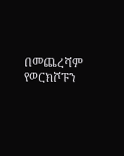በመጨረሻም የወርክሾፑን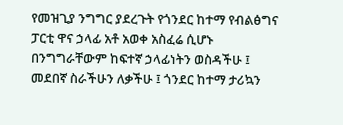የመዝጊያ ንግግር ያደረጉት የጎንደር ከተማ የብልፅግና ፓርቲ ዋና ኃላፊ አቶ አወቀ አስፈሬ ሲሆኑ በንግግራቸውም ከፍተኛ ኃላፊነትን ወስዳችሁ ፤ መደበኛ ስራችሁን ለቃችሁ ፤ ጎንደር ከተማ ታሪኳን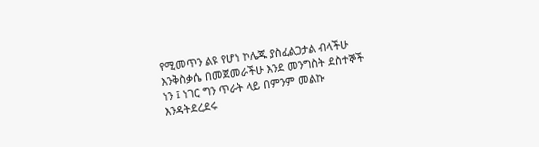የሚመጥን ልዩ የሆነ ኮሌጁ ያስፈልጋታል ብላችሁ እንቅስቃሴ በመጀመራችሁ እንደ መንግስት ደስተኞች ነን ፤ ነገር ግን ጥራት ላይ በምንም መልኩ እንዳትደረደሩ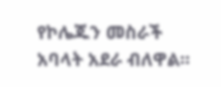የኮሌጁን መስራች አባላት አደራ ብለዋል።